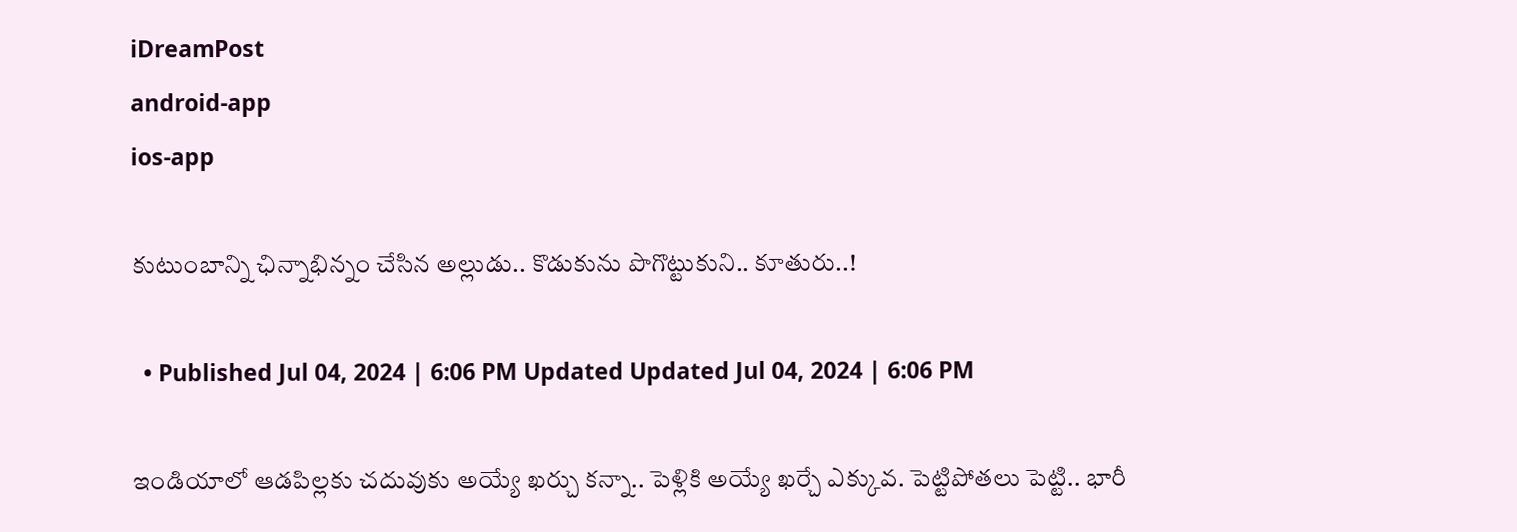iDreamPost
android-app
ios-app

కుటుంబాన్ని ఛిన్నాభిన్నం చేసిన అల్లుడు.. కొడుకును పొగొట్టుకుని.. కూతురు..!

  • Published Jul 04, 2024 | 6:06 PM Updated Updated Jul 04, 2024 | 6:06 PM

ఇండియాలో ఆడపిల్లకు చదువుకు అయ్యే ఖర్చు కన్నా.. పెళ్లికి అయ్యే ఖర్చే ఎక్కువ. పెట్టిపోతలు పెట్టి.. భారీ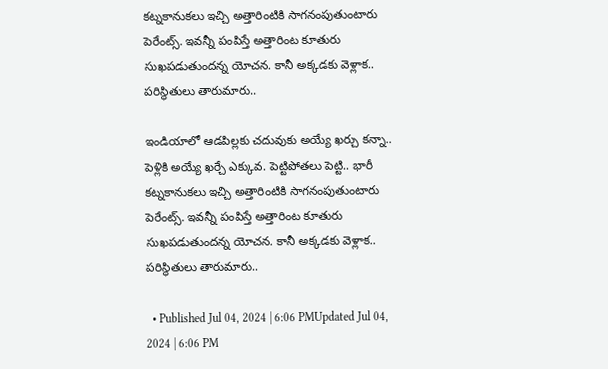కట్నకానుకలు ఇచ్చి అత్తారింటికి సాగనంపుతుంటారు పెరేంట్స్. ఇవన్నీ పంపిస్తే అత్తారింట కూతురు సుఖపడుతుందన్న యోచన. కానీ అక్కడకు వెళ్లాక.. పరిస్థితులు తారుమారు..

ఇండియాలో ఆడపిల్లకు చదువుకు అయ్యే ఖర్చు కన్నా.. పెళ్లికి అయ్యే ఖర్చే ఎక్కువ. పెట్టిపోతలు పెట్టి.. భారీ కట్నకానుకలు ఇచ్చి అత్తారింటికి సాగనంపుతుంటారు పెరేంట్స్. ఇవన్నీ పంపిస్తే అత్తారింట కూతురు సుఖపడుతుందన్న యోచన. కానీ అక్కడకు వెళ్లాక.. పరిస్థితులు తారుమారు..

  • Published Jul 04, 2024 | 6:06 PMUpdated Jul 04, 2024 | 6:06 PM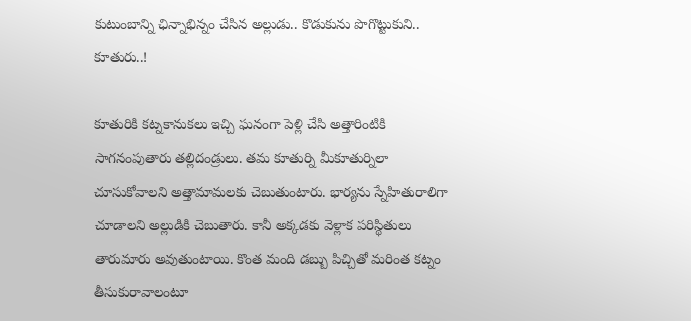కుటుంబాన్ని ఛిన్నాభిన్నం చేసిన అల్లుడు.. కొడుకును పొగొట్టుకుని.. కూతురు..!

కూతురికి కట్నకానుకలు ఇచ్చి ఘనంగా పెళ్లి చేసి అత్తారింటికి సాగనంపుతారు తల్లిదండ్రులు. తమ కూతుర్ని మీకూతుర్నిలా చూసుకోవాలని అత్తామామలకు చెబుతుంటారు. భార్యను స్నేహితురాలిగా చూడాలని అల్లుడికి చెబుతారు. కానీ అక్కడకు వెళ్లాక పరిస్థితులు తారుమారు అవుతుంటాయి. కొంత మంది డబ్బు పిచ్చితో మరింత కట్నం తీసుకురావాలంటూ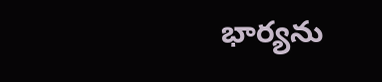భార్యను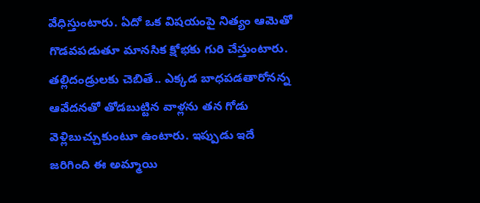వేధిస్తుంటారు. ఏదో ఒక విషయంపై నిత్యం ఆమెతో గొడవపడుతూ మానసిక క్షోభకు గురి చేస్తుంటారు. తల్లిదండ్రులకు చెబితే.. ఎక్కడ బాధపడతారోనన్న ఆవేదనతో తోడబుట్టిన వాళ్లను తన గోడు వెళ్లిబుచ్చుకుంటూ ఉంటారు. ఇప్పుడు ఇదే జరిగింది ఈ అమ్మాయి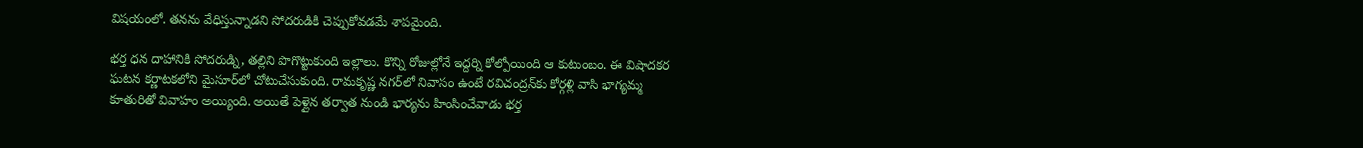విషయంలో. తనను వేధిస్తున్నాడని సోదరుడికి చెప్పుకోవడమే శాపమైంది.

భర్త ధన దాహానికి సోదరుడ్ని, తల్లిని పొగొట్టుకుంది ఇల్లాలు. కొన్ని రోజుల్లోనే ఇద్దర్ని కోల్పోయింది ఆ కుటుంబం. ఈ విషాదకర ఘటన కర్ణాటకలోని మైసూర్‌లో చోటుచేసుకుంది. రామకృష్ణ నగర్‌లో నివాసం ఉంటే రవిచంద్రన్‌కు కోర్గళ్లి వాసి భాగ్యమ్మ కూతురితో వివాహం అయ్యింది. అయితే పెళ్లైన తర్వాత నుండి భార్యను హింసించేవాడు భర్త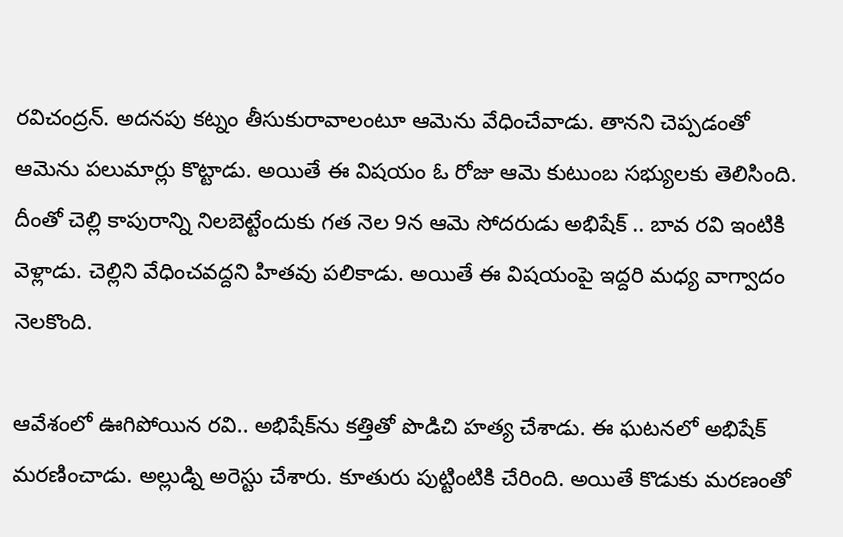రవిచంద్రన్. అదనపు కట్నం తీసుకురావాలంటూ ఆమెను వేధించేవాడు. తానని చెప్పడంతో ఆమెను పలుమార్లు కొట్టాడు. అయితే ఈ విషయం ఓ రోజు ఆమె కుటుంబ సభ్యులకు తెలిసింది. దీంతో చెల్లి కాపురాన్ని నిలబెట్టేందుకు గత నెల 9న ఆమె సోదరుడు అభిషేక్ .. బావ రవి ఇంటికి వెళ్లాడు. చెల్లిని వేధించవద్దని హితవు పలికాడు. అయితే ఈ విషయంపై ఇద్దరి మధ్య వాగ్వాదం నెలకొంది.

ఆవేశంలో ఊగిపోయిన రవి.. అభిషేక్‌ను కత్తితో పొడిచి హత్య చేశాడు. ఈ ఘటనలో అభిషేక్ మరణించాడు. అల్లుడ్ని అరెస్టు చేశారు. కూతురు పుట్టింటికి చేరింది. అయితే కొడుకు మరణంతో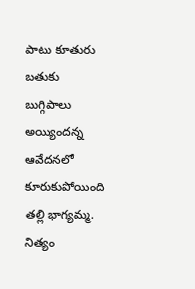పాటు కూతురు బతుకు బుగ్గిపాలు అయ్యిందన్న ఆవేదనలో కూరుకుపోయింది తల్లి భాగ్యమ్మ. నిత్యం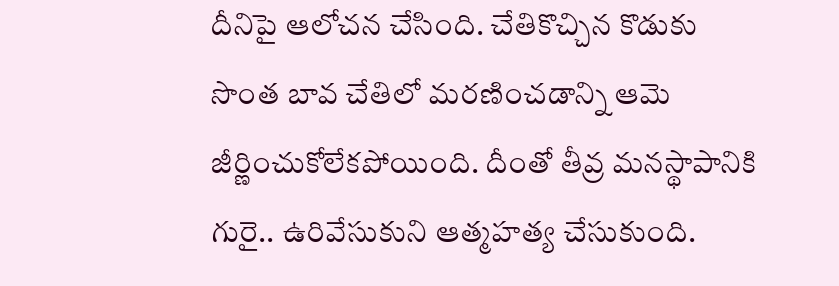దీనిపై ఆలోచన చేసింది. చేతికొచ్చిన కొడుకు సొంత బావ చేతిలో మరణించడాన్ని ఆమె జీర్ణించుకోలేకపోయింది. దీంతో తీవ్ర మనస్థాపానికి గురై.. ఉరివేసుకుని ఆత్మహత్య చేసుకుంది.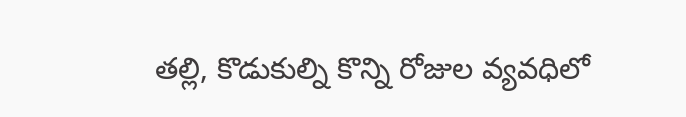తల్లి, కొడుకుల్ని కొన్ని రోజుల వ్యవధిలో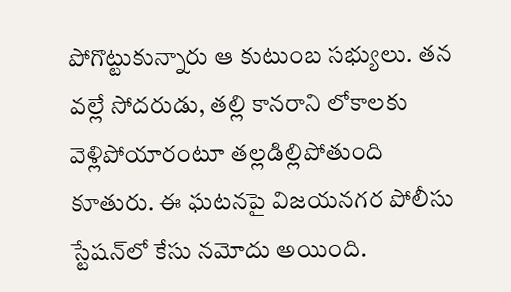పోగొట్టుకున్నారు ఆ కుటుంబ సభ్యులు. తన వల్లే సోదరుడు, తల్లి కానరాని లోకాలకు వెళ్లిపోయారంటూ తల్లడిల్లిపోతుంది కూతురు. ఈ ఘటనపై విజయనగర పోలీసు స్టేషన్‌లో కేసు నమోదు అయింది.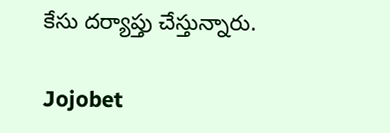కేసు దర్యాప్తు చేస్తున్నారు.

Jojobet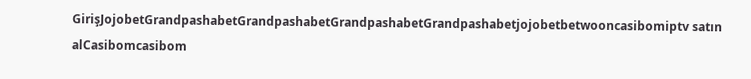GirişJojobetGrandpashabetGrandpashabetGrandpashabetGrandpashabetjojobetbetwooncasibomiptv satın alCasibomcasibom